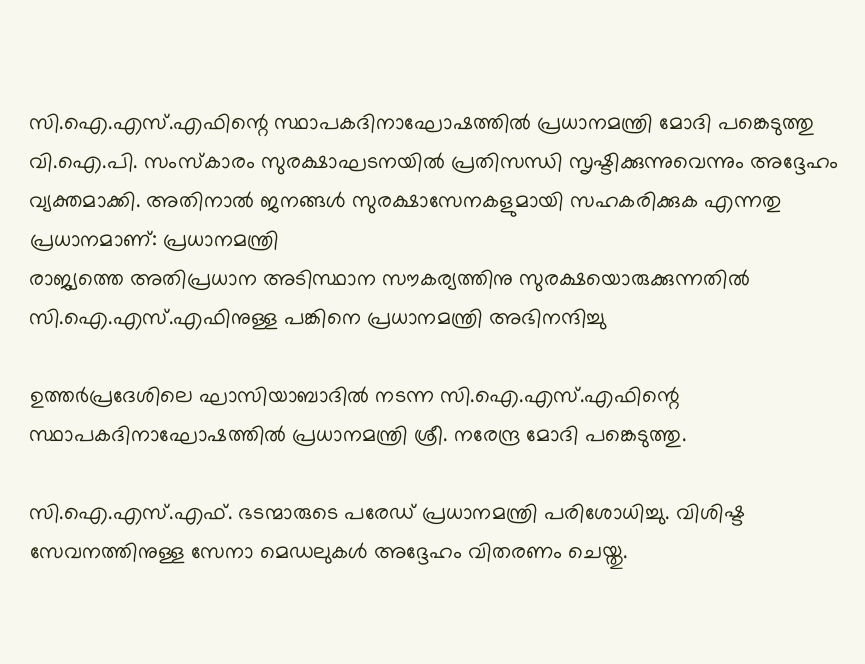സി.ഐ.എസ്.എഫിന്റെ സ്ഥാപകദിനാഘോഷത്തില്‍ പ്രധാനമന്ത്രി മോദി പങ്കെടുത്തു
വി.ഐ.പി. സംസ്‌കാരം സുരക്ഷാഘടനയില്‍ പ്രതിസന്ധി സൃഷ്ടിക്കുന്നുവെന്നും അദ്ദേഹം വ്യക്തമാക്കി. അതിനാല്‍ ജനങ്ങള്‍ സുരക്ഷാസേനകളുമായി സഹകരിക്കുക എന്നതു പ്രധാനമാണ്: പ്രധാനമന്ത്രി
രാജ്യത്തെ അതിപ്രധാന അടിസ്ഥാന സൗകര്യത്തിനു സുരക്ഷയൊരുക്കുന്നതില്‍ സി.ഐ.എസ്.എഫിനുള്ള പങ്കിനെ പ്രധാനമന്ത്രി അഭിനന്ദിച്ചു

ഉത്തര്‍പ്രദേശിലെ ഘാസിയാബാദില്‍ നടന്ന സി.ഐ.എസ്.എഫിന്റെ സ്ഥാപകദിനാഘോഷത്തില്‍ പ്രധാനമന്ത്രി ശ്രീ. നരേന്ദ്ര മോദി പങ്കെടുത്തു.

സി.ഐ.എസ്.എഫ്. ഭടന്മാരുടെ പരേഡ് പ്രധാനമന്ത്രി പരിശോധിച്ചു. വിശിഷ്ട സേവനത്തിനുള്ള സേനാ മെഡലുകള്‍ അദ്ദേഹം വിതരണം ചെയ്തു.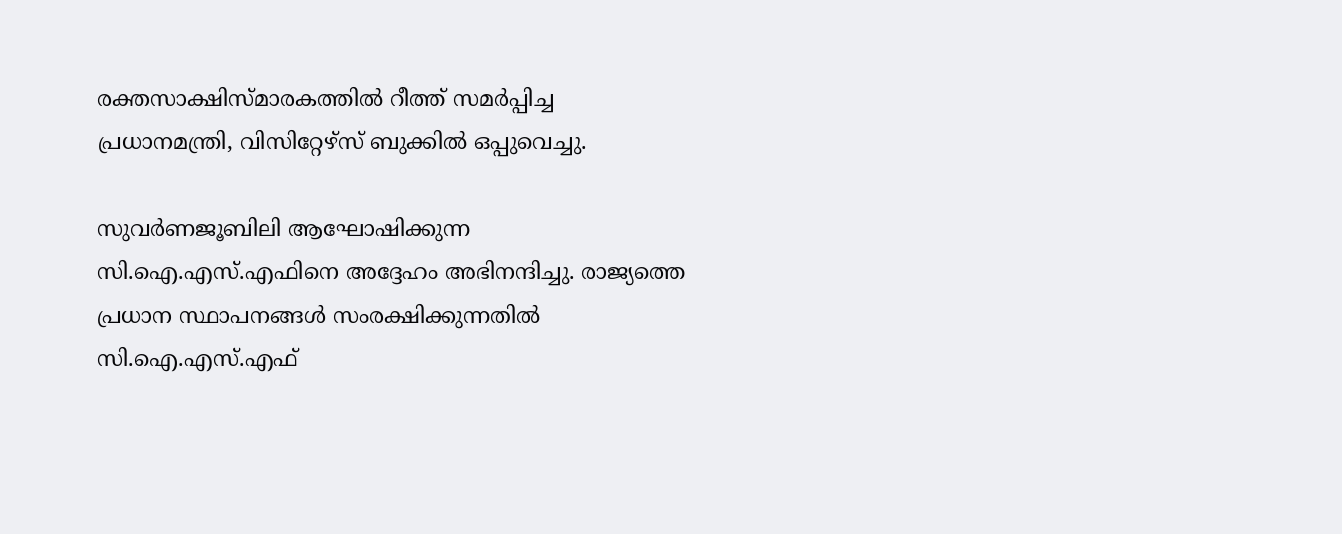രക്തസാക്ഷിസ്മാരകത്തില്‍ റീത്ത് സമര്‍പ്പിച്ച പ്രധാനമന്ത്രി, വിസിറ്റേഴ്‌സ് ബുക്കില്‍ ഒപ്പുവെച്ചു.

സുവര്‍ണജൂബിലി ആഘോഷിക്കുന്ന സി.ഐ.എസ്.എഫിനെ അദ്ദേഹം അഭിനന്ദിച്ചു. രാജ്യത്തെ പ്രധാന സ്ഥാപനങ്ങള്‍ സംരക്ഷിക്കുന്നതില്‍ സി.ഐ.എസ്.എഫ്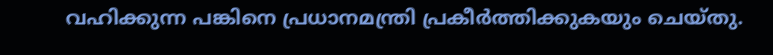വഹിക്കുന്ന പങ്കിനെ പ്രധാനമന്ത്രി പ്രകീര്‍ത്തിക്കുകയും ചെയ്തു.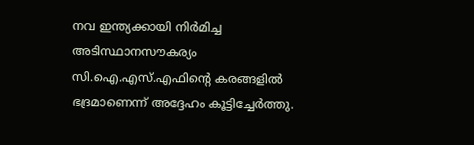നവ ഇന്ത്യക്കായി നിര്‍മിച്ച അടിസ്ഥാനസൗകര്യം സി.ഐ.എസ്.എഫിന്റെ കരങ്ങളില്‍ ഭദ്രമാണെന്ന് അദ്ദേഹം കൂട്ടിച്ചേര്‍ത്തു.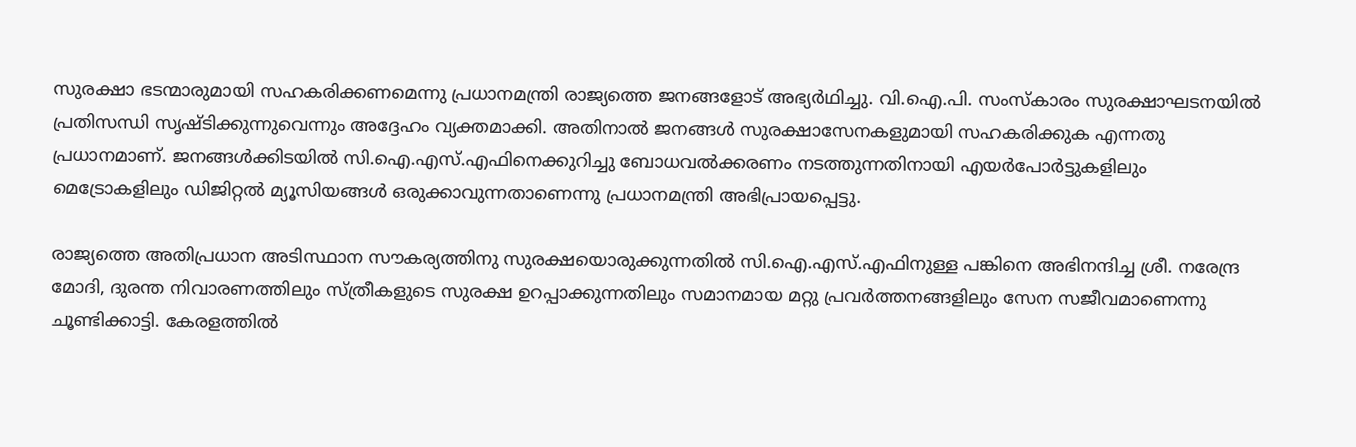സുരക്ഷാ ഭടന്മാരുമായി സഹകരിക്കണമെന്നു പ്രധാനമന്ത്രി രാജ്യത്തെ ജനങ്ങളോട് അഭ്യര്‍ഥിച്ചു. വി.ഐ.പി. സംസ്‌കാരം സുരക്ഷാഘടനയില്‍ പ്രതിസന്ധി സൃഷ്ടിക്കുന്നുവെന്നും അദ്ദേഹം വ്യക്തമാക്കി. അതിനാല്‍ ജനങ്ങള്‍ സുരക്ഷാസേനകളുമായി സഹകരിക്കുക എന്നതു പ്രധാനമാണ്. ജനങ്ങള്‍ക്കിടയില്‍ സി.ഐ.എസ്.എഫിനെക്കുറിച്ചു ബോധവല്‍ക്കരണം നടത്തുന്നതിനായി എയര്‍പോര്‍ട്ടുകളിലും മെട്രോകളിലും ഡിജിറ്റല്‍ മ്യൂസിയങ്ങള്‍ ഒരുക്കാവുന്നതാണെന്നു പ്രധാനമന്ത്രി അഭിപ്രായപ്പെട്ടു.

രാജ്യത്തെ അതിപ്രധാന അടിസ്ഥാന സൗകര്യത്തിനു സുരക്ഷയൊരുക്കുന്നതില്‍ സി.ഐ.എസ്.എഫിനുള്ള പങ്കിനെ അഭിനന്ദിച്ച ശ്രീ. നരേന്ദ്ര മോദി, ദുരന്ത നിവാരണത്തിലും സ്ത്രീകളുടെ സുരക്ഷ ഉറപ്പാക്കുന്നതിലും സമാനമായ മറ്റു പ്രവര്‍ത്തനങ്ങളിലും സേന സജീവമാണെന്നു ചൂണ്ടിക്കാട്ടി. കേരളത്തില്‍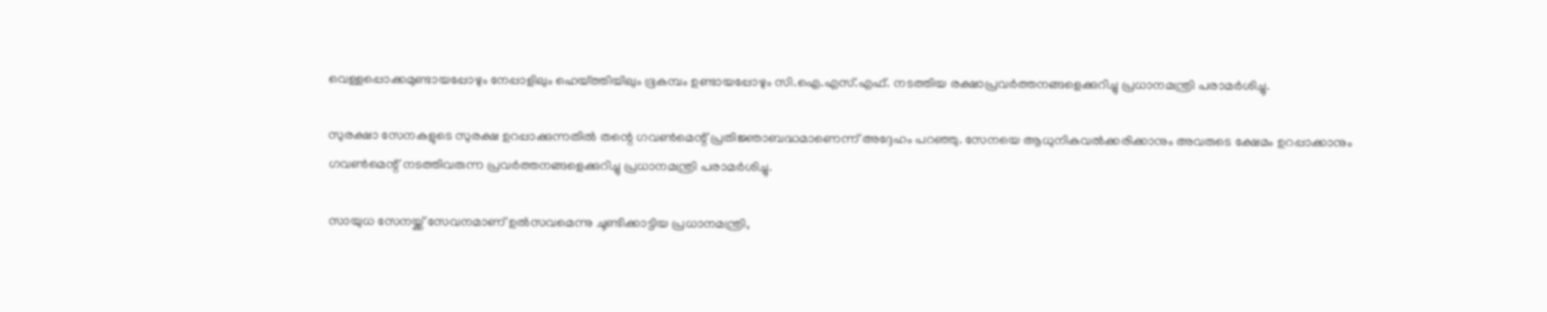വെള്ളപ്പൊക്കമുണ്ടായപ്പോഴും നേപ്പാളിലും ഹെയ്ത്തിയിലും ഭൂകമ്പം ഉണ്ടായപ്പോഴും സി.ഐ.എസ്.എഫ്. നടത്തിയ രക്ഷാപ്രവര്‍ത്തനങ്ങളെക്കുറിച്ചു പ്രധാനമന്ത്രി പരാമര്‍ശിച്ചു.

സുരക്ഷാ സേനകളുടെ സുരക്ഷ ഉറപ്പാക്കുന്നതില്‍ തന്റെ ഗവണ്‍മെന്റ് പ്രതിജ്ഞാബദ്ധമാണെന്ന് അദ്ദേഹം പറഞ്ഞു. സേനയെ ആധുനികവല്‍ക്കരിക്കാനും അവരുടെ ക്ഷേമം ഉറപ്പാക്കാനും ഗവണ്‍മെന്റ് നടത്തിവരുന്ന പ്രവര്‍ത്തനങ്ങളെക്കുറിച്ചു പ്രധാനമന്ത്രി പരാമര്‍ശിച്ചു.

സായുധ സേനയ്ക്ക് സേവനമാണ് ഉല്‍സവമെന്നു ചൂണ്ടിക്കാട്ടിയ പ്രധാനമന്ത്രി,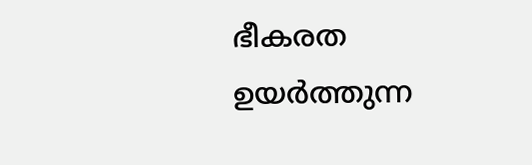ഭീകരത ഉയര്‍ത്തുന്ന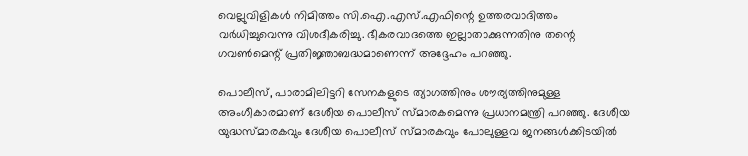വെല്ലുവിളികള്‍ നിമിത്തം സി.ഐ.എസ്.എഫിന്റെ ഉത്തരവാദിത്തം വര്‍ധിച്ചുവെന്നു വിശദീകരിച്ചു. ഭീകരവാദത്തെ ഇല്ലാതാക്കുന്നതിനു തന്റെ ഗവണ്‍മെന്റ് പ്രതിജ്ഞാബദ്ധമാണെന്ന് അദ്ദേഹം പറഞ്ഞു.

പൊലീസ്, പാരാമിലിട്ടറി സേനകളുടെ ത്യാഗത്തിനും ശൗര്യത്തിനുമുള്ള അംഗീകാരമാണ് ദേശീയ പൊലീസ് സ്മാരകമെന്നു പ്രധാനമന്ത്രി പറഞ്ഞു. ദേശീയ യുദ്ധസ്മാരകവും ദേശീയ പൊലീസ് സ്മാരകവും പോലുള്ളവ ജനങ്ങള്‍ക്കിടയില്‍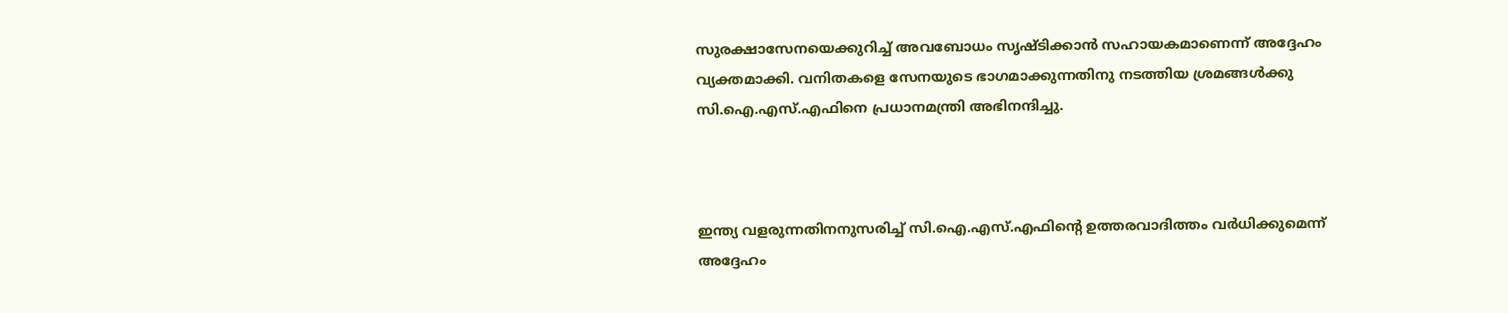സുരക്ഷാസേനയെക്കുറിച്ച് അവബോധം സൃഷ്ടിക്കാന്‍ സഹായകമാണെന്ന് അദ്ദേഹം വ്യക്തമാക്കി. വനിതകളെ സേനയുടെ ഭാഗമാക്കുന്നതിനു നടത്തിയ ശ്രമങ്ങള്‍ക്കു സി.ഐ.എസ്.എഫിനെ പ്രധാനമന്ത്രി അഭിനന്ദിച്ചു.



ഇന്ത്യ വളരുന്നതിനനുസരിച്ച് സി.ഐ.എസ്.എഫിന്റെ ഉത്തരവാദിത്തം വര്‍ധിക്കുമെന്ന് അദ്ദേഹം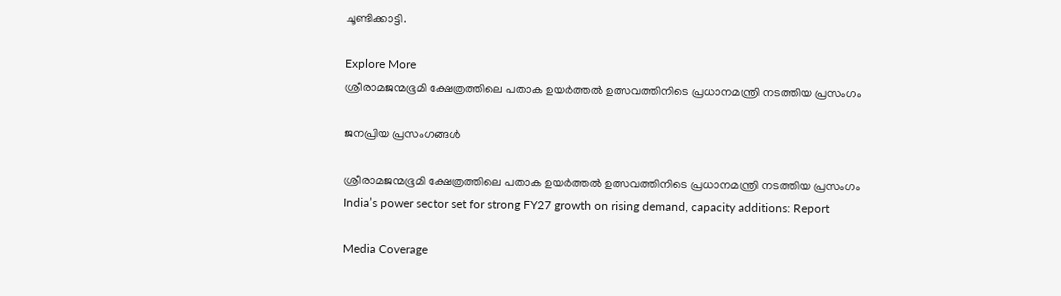ചൂണ്ടിക്കാട്ടി.

Explore More
ശ്രീരാമജന്മഭൂമി ക്ഷേത്രത്തിലെ പതാക ഉയർത്തൽ ഉത്സവത്തിനിടെ പ്രധാനമന്ത്രി നടത്തിയ പ്രസംഗം

ജനപ്രിയ പ്രസംഗങ്ങൾ

ശ്രീരാമജന്മഭൂമി ക്ഷേത്രത്തിലെ പതാക ഉയർത്തൽ ഉത്സവത്തിനിടെ പ്രധാനമന്ത്രി നടത്തിയ പ്രസംഗം
India’s power sector set for strong FY27 growth on rising demand, capacity additions: Report

Media Coverage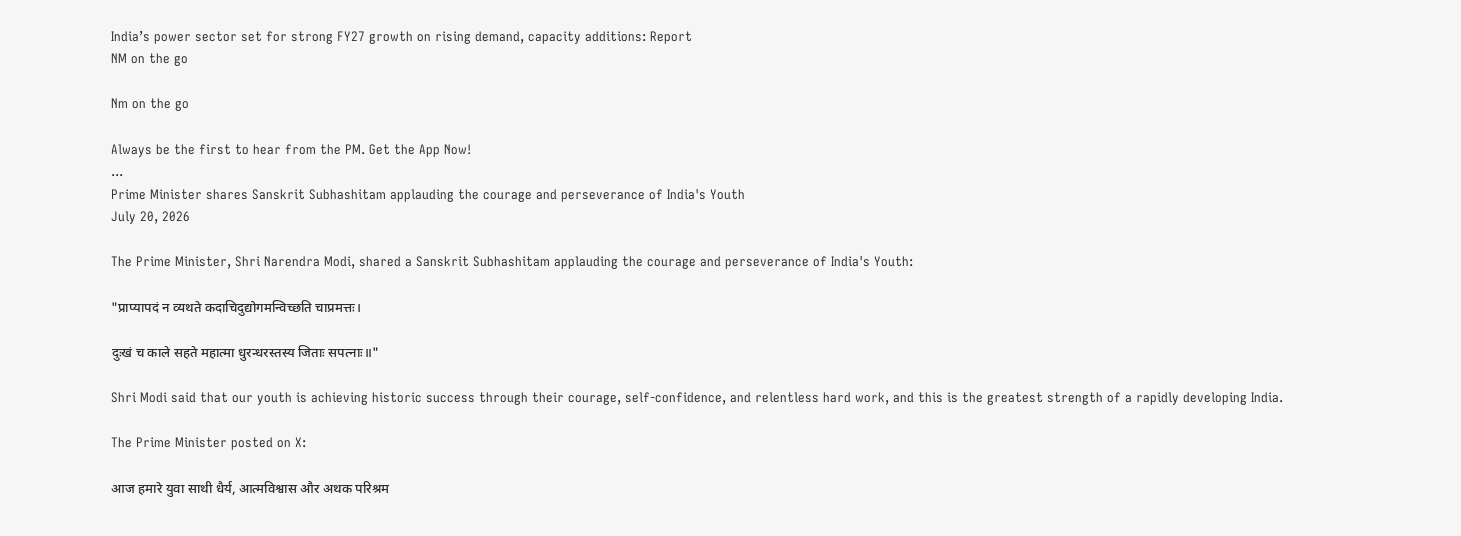India’s power sector set for strong FY27 growth on rising demand, capacity additions: Report
NM on the go

Nm on the go

Always be the first to hear from the PM. Get the App Now!
...
Prime Minister shares Sanskrit Subhashitam applauding the courage and perseverance of India's Youth
July 20, 2026

The Prime Minister, Shri Narendra Modi, shared a Sanskrit Subhashitam applauding the courage and perseverance of India's Youth:

"प्राप्यापदं न व्यथते कदाचिदुद्योगमन्विच्छति चाप्रमत्तः।

दुःखं च काले सहते महात्मा धुरन्धरस्तस्य जिताः सपत्नाः॥"

Shri Modi said that our youth is achieving historic success through their courage, self-confidence, and relentless hard work, and this is the greatest strength of a rapidly developing India.

The Prime Minister posted on X:

आज हमारे युवा साथी धैर्य, आत्मविश्वास और अथक परिश्रम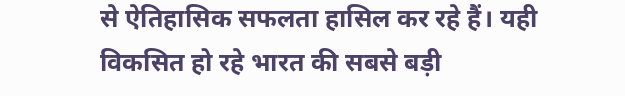से ऐतिहासिक सफलता हासिल कर रहे हैं। यही विकसित हो रहे भारत की सबसे बड़ी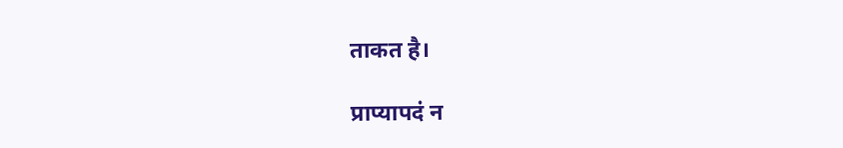ताकत है।

प्राप्यापदं न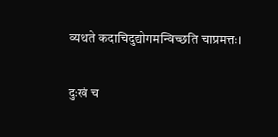व्यथते कदाचिदुद्योगमन्विच्छति चाप्रमत्तः।

दुःखं च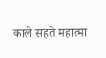काले सहते महात्मा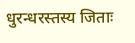धुरन्धरस्तस्य जिताः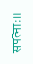सपत्नाः॥